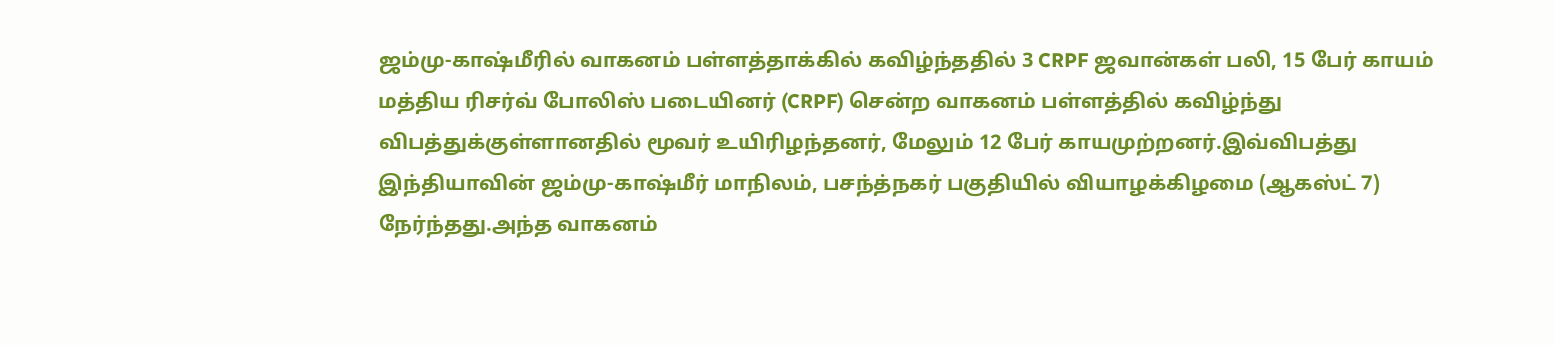ஜம்மு-காஷ்மீரில் வாகனம் பள்ளத்தாக்கில் கவிழ்ந்ததில் 3 CRPF ஜவான்கள் பலி, 15 பேர் காயம்
மத்திய ரிசர்வ் போலிஸ் படையினர் (CRPF) சென்ற வாகனம் பள்ளத்தில் கவிழ்ந்து விபத்துக்குள்ளானதில் மூவர் உயிரிழந்தனர், மேலும் 12 பேர் காயமுற்றனர்.இவ்விபத்து இந்தியாவின் ஜம்மு-காஷ்மீர் மாநிலம், பசந்த்நகர் பகுதியில் வியாழக்கிழமை (ஆகஸ்ட் 7) நேர்ந்தது.அந்த வாகனம்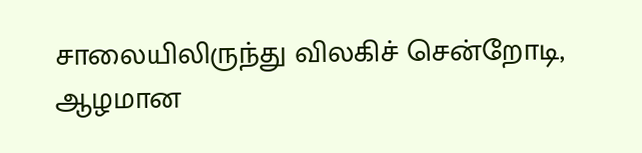சாலையிலிருந்து விலகிச் சென்றோடி, ஆழமான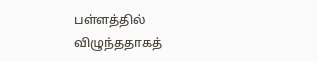பள்ளத்தில் விழுந்ததாகத்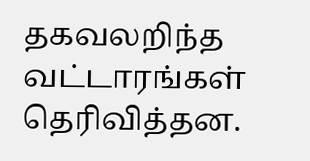தகவலறிந்த வட்டாரங்கள் தெரிவித்தன.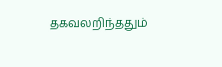தகவலறிந்ததும்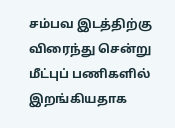சம்பவ இடத்திற்கு விரைந்து சென்று மீட்புப் பணிகளில் இறங்கியதாக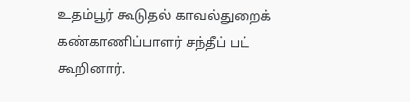உதம்பூர் கூடுதல் காவல்துறைக் கண்காணிப்பாளர் சந்தீப் பட் கூறினார்.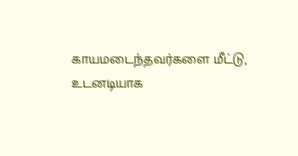காயமடைந்தவர்களை மீட்டு, உடனடியாக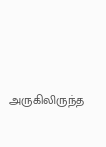அருகிலிருந்த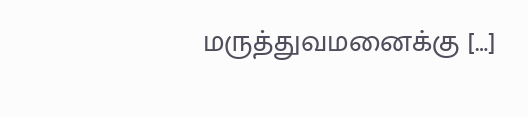மருத்துவமனைக்கு […]